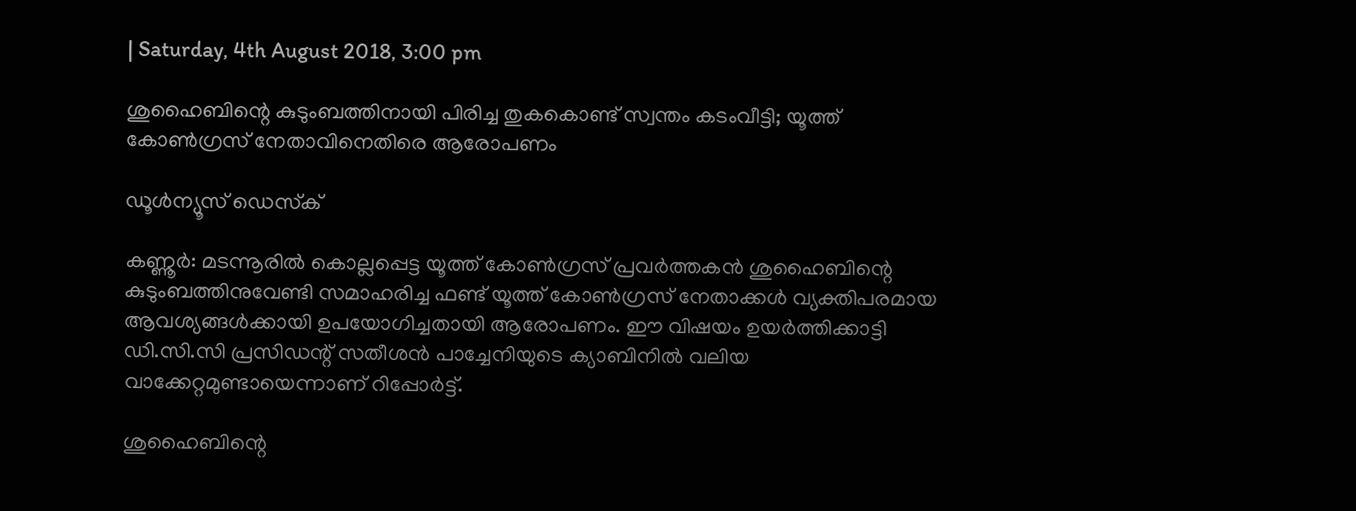| Saturday, 4th August 2018, 3:00 pm

ശുഹൈബിന്റെ കുടുംബത്തിനായി പിരിച്ച തുകകൊണ്ട് സ്വന്തം കടംവീട്ടി; യൂത്ത് കോണ്‍ഗ്രസ് നേതാവിനെതിരെ ആരോപണം

ഡൂള്‍ന്യൂസ് ഡെസ്‌ക്

കണ്ണൂര്‍: മടന്നൂരില്‍ കൊല്ലപ്പെട്ട യൂത്ത് കോണ്‍ഗ്രസ് പ്രവര്‍ത്തകന്‍ ശുഹൈബിന്റെ കുടുംബത്തിനുവേണ്ടി സമാഹരിച്ച ഫണ്ട് യൂത്ത് കോണ്‍ഗ്രസ് നേതാക്കള്‍ വ്യക്തിപരമായ ആവശ്യങ്ങള്‍ക്കായി ഉപയോഗിച്ചതായി ആരോപണം. ഈ വിഷയം ഉയര്‍ത്തിക്കാട്ടി ഡി.സി.സി പ്രസിഡന്റ് സതീശന്‍ പാച്ചേനിയുടെ ക്യാബിനില്‍ വലിയ വാക്കേറ്റമുണ്ടായെന്നാണ് റിപ്പോര്‍ട്ട്.

ശുഹൈബിന്റെ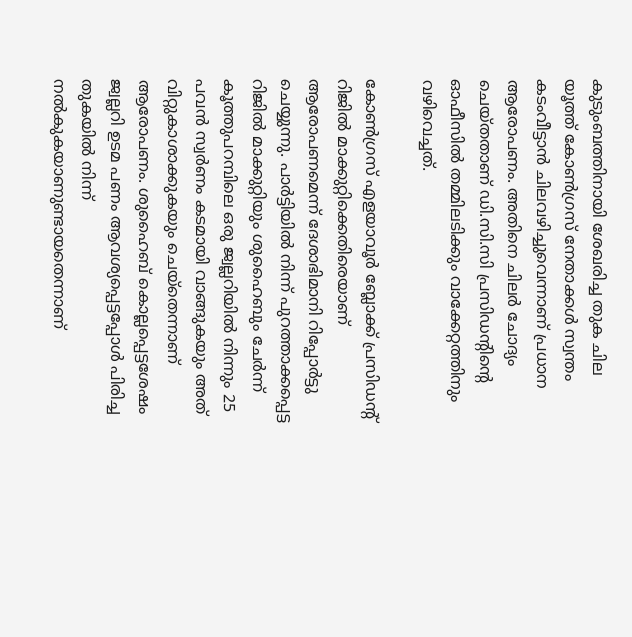കുടുംബത്തിനായി ശേഖരിച്ച തുക ചില യൂത്ത് കോണ്‍ഗ്രസ് നേതാക്കള്‍ സ്വന്തം കടംവീട്ടാന്‍ ചിലവഴിച്ചുവെന്നാണ് പ്രധാന ആരോപണം. അതിനെ ചിലര്‍ ചോദ്യം ചെയ്തതാണ് ഡി.സി.സി പ്രസിഡന്റിന്റെ ഓഫീസില്‍ തമ്മിലടിക്കും വാക്കേറ്റത്തിനും വഴിവെച്ചത്.

കോണ്‍ഗ്രസ് എളയാവൂര്‍ ബ്ലോക്ക് പ്രസിഡന്റ് റിജില്‍ മാക്കുറ്റിക്കെതിരെയാണ് ആരോപണമെന്ന് ദേശാഭിമാനി റിപ്പോര്‍ട്ടു ചെയ്യുന്നു. പാര്‍ട്ടിയില്‍ നിന്ന് പുറത്താക്കപ്പെട്ട റിജില്‍ മാക്കുറ്റിയും ശുഹൈബും ചേര്‍ന്ന് കൂത്തുപറമ്പിലെ ഒരു ജ്വല്ലറിയില്‍ നിന്നും 25 പവന്‍ സ്വര്‍ണം കടമായി വാങ്ങുകയും അത് വിറ്റുകാശാക്കുകയും ചെയ്‌തെന്നാണ് ആരോപണം. ശുഹൈബ് കൊല്ലപ്പെട്ടശേഷം ജ്വല്ലറി ഉടമ പണം ആവശ്യപ്പെട്ടപ്പോള്‍ പിരിച്ച തുകയില്‍ നിന്ന് നല്‍കുകയാണുണ്ടായതെന്നാണ്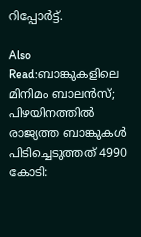റിപ്പോര്‍ട്ട്.

Also Read:ബാങ്കുകളിലെ മിനിമം ബാലന്‍സ്; പിഴയിനത്തില്‍ രാജ്യത്ത ബാങ്കുകള്‍ പിടിച്ചെടുത്തത് 4990 കോടി: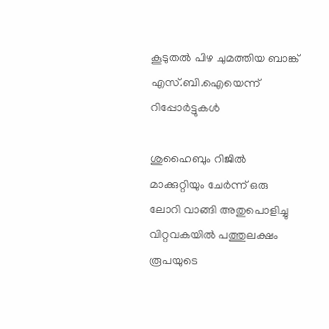കൂടുതല്‍ പിഴ ചുമത്തിയ ബാങ്ക് എസ്.ബി.ഐയെന്ന് റിപ്പോര്‍ട്ടുകള്‍

ശുഹൈബും റിജില്‍ മാക്കുറ്റിയും ചേര്‍ന്ന് ഒരു ലോറി വാങ്ങി അതുപൊളിച്ചു വിറ്റവകയില്‍ പത്തുലക്ഷം രൂപയുടെ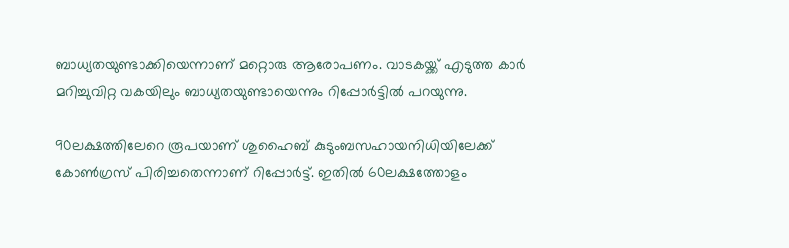ബാധ്യതയുണ്ടാക്കിയെന്നാണ് മറ്റൊരു ആരോപണം. വാടകയ്ക്ക് എടുത്ത കാര്‍ മറിച്ചുവിറ്റ വകയിലും ബാധ്യതയുണ്ടായെന്നും റിപ്പോര്‍ട്ടില്‍ പറയുന്നു.

90ലക്ഷത്തിലേറെ രൂപയാണ് ശുഹൈബ് കുടുംബസഹായനിധിയിലേക്ക് കോണ്‍ഗ്രസ് പിരിച്ചതെന്നാണ് റിപ്പോര്‍ട്ട്. ഇതില്‍ 60ലക്ഷത്തോളം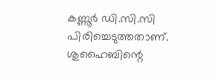കണ്ണൂര്‍ ഡി.സി.സി പിരിച്ചെടുത്തതാണ്. ശുഹൈബിന്റെ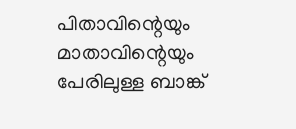പിതാവിന്റെയും മാതാവിന്റെയും പേരിലുള്ള ബാങ്ക്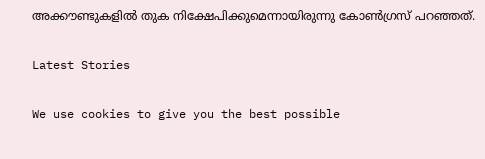അക്കൗണ്ടുകളില്‍ തുക നിക്ഷേപിക്കുമെന്നായിരുന്നു കോണ്‍ഗ്രസ് പറഞ്ഞത്.

Latest Stories

We use cookies to give you the best possible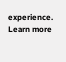experience. Learn more